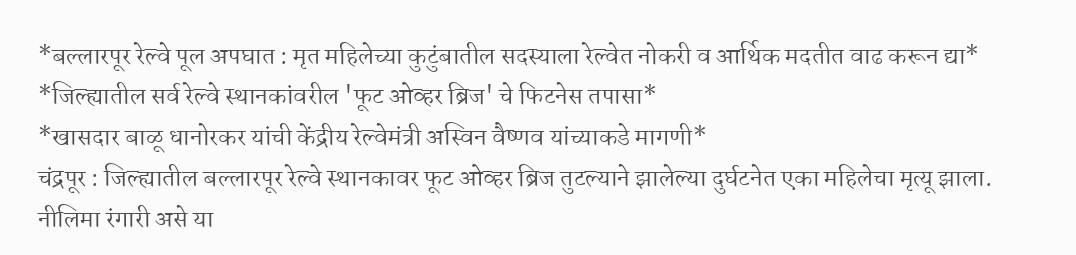*बल्लारपूर रेल्वे पूल अपघात : मृत महिलेच्या कुटुंबातील सदस्याला रेल्वेत नोकरी व आर्थिक मदतीत वाढ करून द्या*
*जिल्ह्यातील सर्व रेल्वे स्थानकांवरील 'फूट ओव्हर ब्रिज' चे फिटनेस तपासा*
*खासदार बाळू धानोरकर यांची केंद्रीय रेल्वेमंत्री अस्विन वैष्णव यांच्याकडे मागणी*
चंद्रपूर : जिल्ह्यातील बल्लारपूर रेल्वे स्थानकावर फूट ओव्हर ब्रिज तुटल्याने झालेल्या दुर्घटनेत एका महिलेचा मृत्यू झाला. नीलिमा रंगारी असे या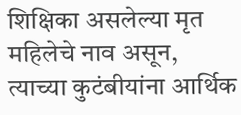शिक्षिका असलेल्या मृत महिलेचे नाव असून, त्याच्या कुटंबीयांना आर्थिक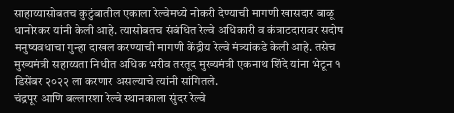साहाय्यासोबतच कुटुंबातील एकाला रेल्वेमध्ये नोकरी देण्याची मागणी खासदार बाळू धानोरकर यांनी केली आहे. त्यासोबतच संबंधित रेल्वे अधिकारी व कंत्राटदारावर सदोष मनुष्यवधाचा गुन्हा दाखल करण्याची मागणी केंद्रीय रेल्वे मंत्र्यांकडे केली आहे. तसेच मुख्यमंत्री सहाय्यता निधीत अधिक भरीव तरतूद मुख्यमंत्री एकनाथ शिंदे यांना भेटून १ डिसेंबर २०२२ ला करणार असल्याचे त्यांनी सांगितले.
चंद्रपूर आणि बल्लारशा रेल्वे स्थानकाला सुंदर रेल्वे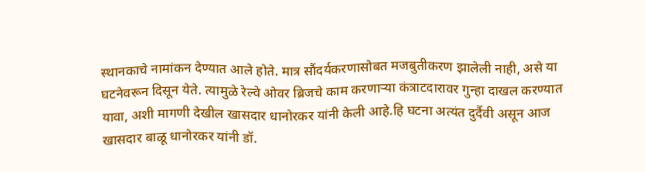स्थानकाचे नामांकन देण्यात आले होते. मात्र सौंदर्यकरणासोबत मजबुतीकरण झालेली नाही, असे या घटनेवरून दिसून येते. त्यामुळे रेल्वे ओवर ब्रिजचे काम करणाऱ्या कंत्राटदारावर गुन्हा दाखल करण्यात यावा, अशी मागणी देखील खासदार धानोरकर यांनी केली आहे.हि घटना अत्यंत दुर्दैवी असून आज खासदार बाळू धानोरकर यांनी डॉ.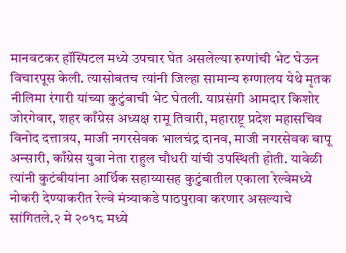मानवटकर हॉस्पिटल मध्ये उपचार घेत असलेल्या रुग्णांची भेट घेऊन विचारपूस केली. त्यासोबतच त्यांनी जिल्हा सामान्य रुग्णालय येथे मृतक नीलिमा रंगारी यांच्या कुटुंबाची भेट घेतली. याप्रसंगी आमदार किशोर जोरगेवार, शहर काँग्रेस अध्यक्ष रामू तिवारी, महाराष्ट्र प्रदेश महासचिव विनोद दत्तात्रय, माजी नगरसेवक भालचंद्र दानव, माजी नगरसेवक बापू अन्सारी, काँग्रेस युवा नेता राहुल चौधरी यांची उपस्थिती होती. यावेळी त्यांनी कुटंबीयांना आर्थिक सहाय्यासह कुटुंबातील एकाला रेल्वेमध्ये नोकरी देण्याकरीत रेल्वे मंत्र्याकडे पाठपुरावा करणार असल्याचे सांगितले.२ मे २०१८ मध्ये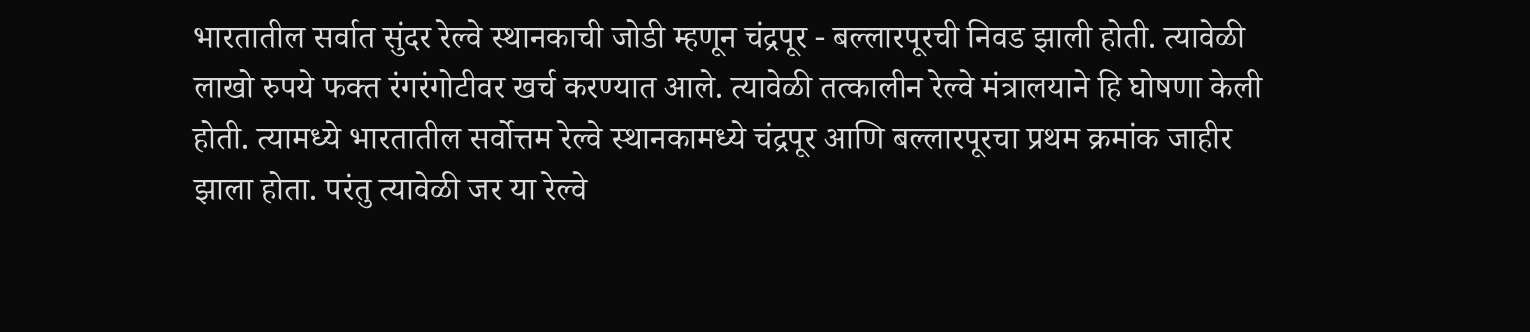भारतातील सर्वात सुंदर रेल्वे स्थानकाची जोडी म्हणून चंद्रपूर - बल्लारपूरची निवड झाली होती. त्यावेळी लाखो रुपये फक्त रंगरंगोटीवर खर्च करण्यात आले. त्यावेळी तत्कालीन रेल्वे मंत्रालयाने हि घोषणा केली होती. त्यामध्ये भारतातील सर्वोत्तम रेल्वे स्थानकामध्ये चंद्रपूर आणि बल्लारपूरचा प्रथम क्रमांक जाहीर झाला होता. परंतु त्यावेळी जर या रेल्वे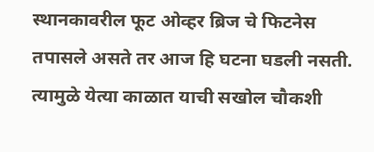स्थानकावरील फूट ओव्हर ब्रिज चे फिटनेस तपासले असते तर आज हि घटना घडली नसती. त्यामुळे येत्या काळात याची सखोल चौकशी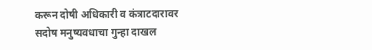करून दोषी अधिकारी व कंत्राटदारावर सदोष मनुष्यवधाचा गुन्हा दाखल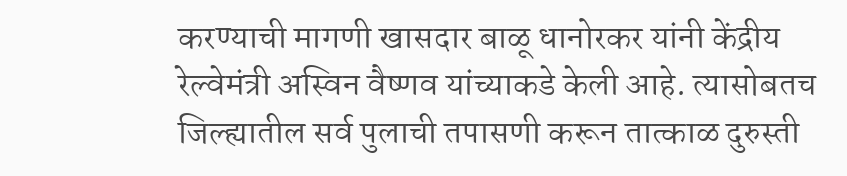करण्याची मागणी खासदार बाळू धानोरकर यांनी केंद्रीय रेल्वेमंत्री अस्विन वैष्णव यांच्याकडे केली आहे. त्यासोबतच जिल्ह्यातील सर्व पुलाची तपासणी करून तात्काळ दुरुस्ती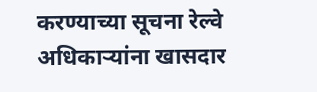करण्याच्या सूचना रेल्वे अधिकाऱ्यांना खासदार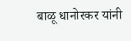बाळू धानोरकर यांनी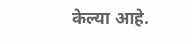केल्या आहे.